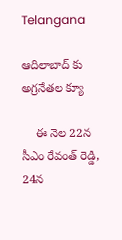Telangana

ఆదిలాబాద్ కు అగ్రనేతల క్యూ

    ఈ నెల 22న సీఎం రేవంత్ రెడ్డి, 24న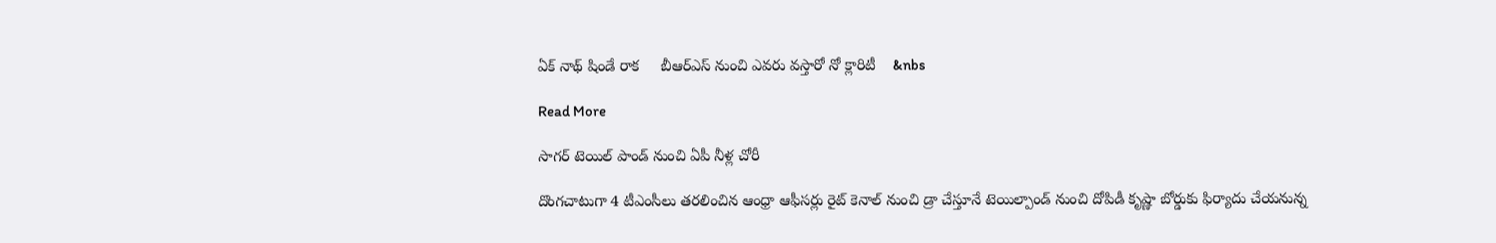ఏక్ నాథ్ షిండే రాక     బీఆర్ఎస్ నుంచి ఎవరు వస్తారో నో క్లారిటీ    &nbs

Read More

సాగర్ టెయిల్ పాండ్ నుంచి ఏపీ నీళ్ల చోరీ

దొంగచాటుగా 4 టీఎంసీలు తరలించిన ఆంధ్రా ఆఫీసర్లు రైట్ కెనాల్ నుంచి డ్రా చేస్తూనే టెయిల్పాండ్ నుంచి దోపిడీ కృష్ణా బోర్డుకు ఫిర్యాదు చేయనున్న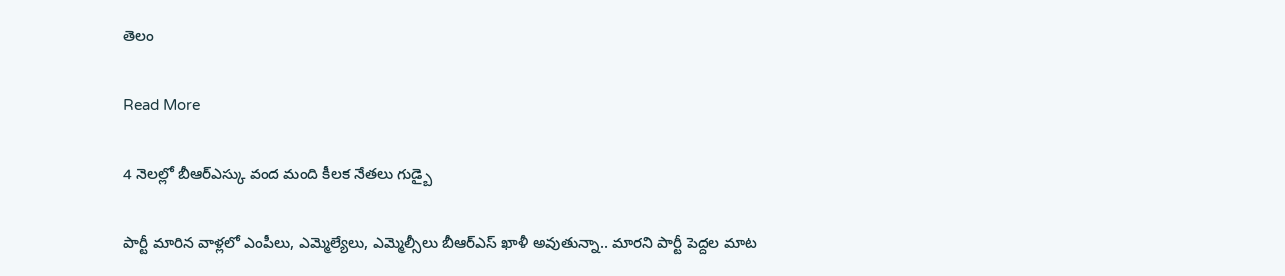తెలం

Read More

4 నెలల్లో బీఆర్ఎస్కు వంద మంది కీలక నేతలు గుడ్బై

పార్టీ మారిన వాళ్లలో ఎంపీలు, ఎమ్మెల్యేలు, ఎమ్మెల్సీలు బీఆర్ఎస్ ఖాళీ అవుతున్నా.. మారని పార్టీ పెద్దల మాట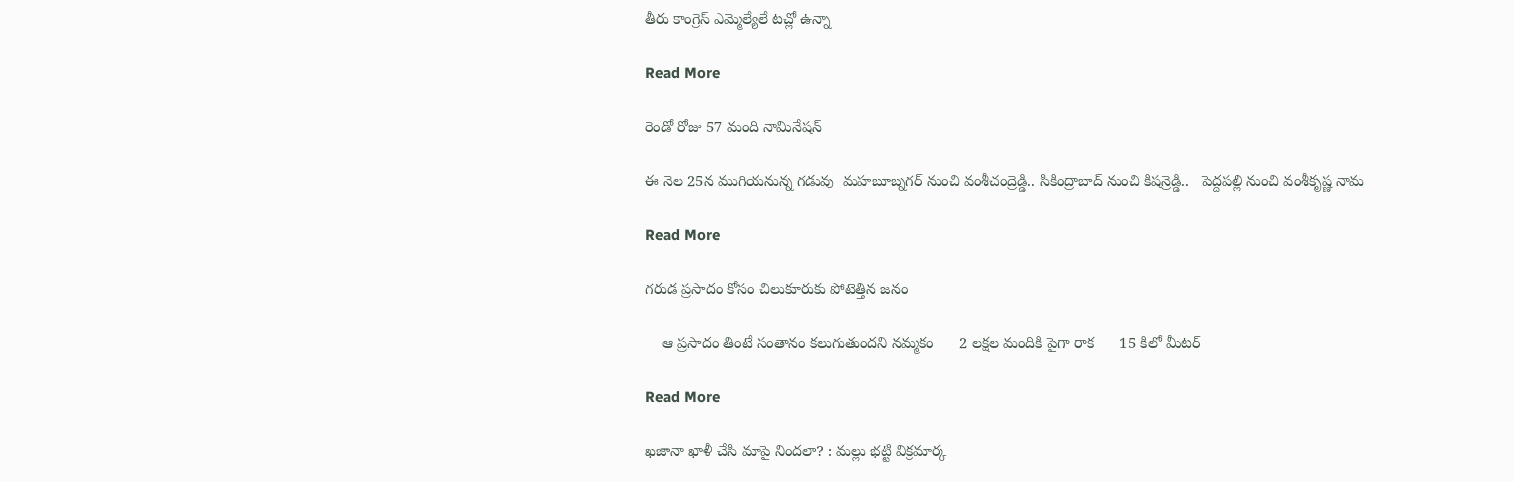తీరు కాంగ్రెస్ ఎమ్మెల్యేలే టచ్లో ఉన్నా

Read More

రెండో రోజు 57 మంది నామినేషన్

ఈ నెల 25న ముగియనున్న గడువు  మహబూబ్నగర్ నుంచి వంశీచంద్రెడ్డి.. సికింద్రాబాద్ నుంచి కిషన్రెడ్డి..   పెద్దపల్లి నుంచి వంశీకృష్ణ నామ

Read More

గరుడ ప్రసాదం కోసం చిలుకూరుకు పోటెత్తిన జనం

    ఆ ప్రసాదం తింటే సంతానం కలుగుతుందని నమ్మకం      2 లక్షల మందికి పైగా రాక      15 కిలో మీటర్

Read More

ఖజానా ఖాళీ చేసి మాపై నిందలా? : మల్లు భట్టి విక్రమార్క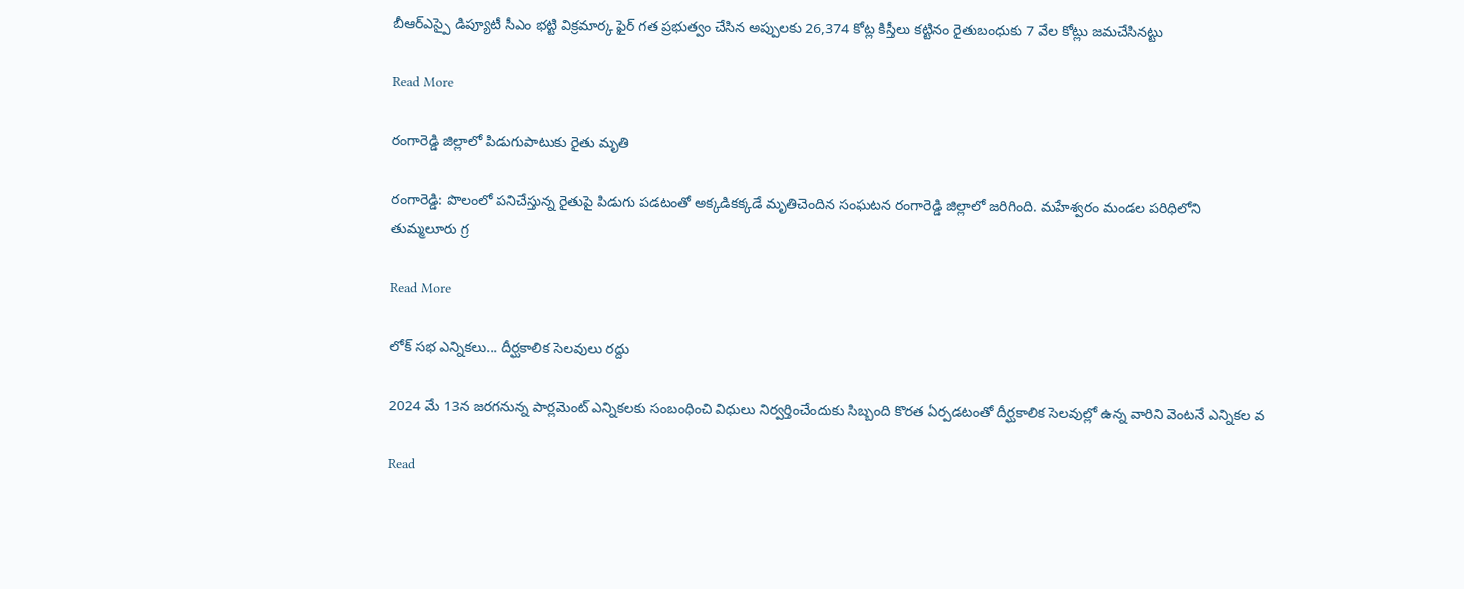బీఆర్ఎస్పై డిప్యూటీ సీఎం భట్టి విక్రమార్క ఫైర్ గత ప్రభుత్వం చేసిన అప్పులకు 26,374 కోట్ల కిస్తీలు కట్టినం రైతుబంధుకు 7 వేల కోట్లు జమచేసినట్టు

Read More

రంగారెడ్డి జిల్లాలో పిడుగుపాటుకు రైతు మృతి

రంగారెడ్డి: పొలంలో పనిచేస్తున్న రైతుపై పిడుగు పడటంతో అక్కడికక్కడే మృతిచెందిన సంఘటన రంగారెడ్డి జిల్లాలో జరిగింది. మహేశ్వరం మండల పరిధిలోని తుమ్మలూరు గ్ర

Read More

లోక్ సభ ఎన్నికలు... దీర్ఘకాలిక సెలవులు రద్దు

2024 మే 13న జరగనున్న పార్లమెంట్ ఎన్నికలకు సంబంధించి విధులు నిర్వర్తించేందుకు సిబ్బంది కొరత ఏర్పడటంతో దీర్ఘకాలిక సెలవుల్లో ఉన్న వారిని వెంటనే ఎన్నికల వ

Read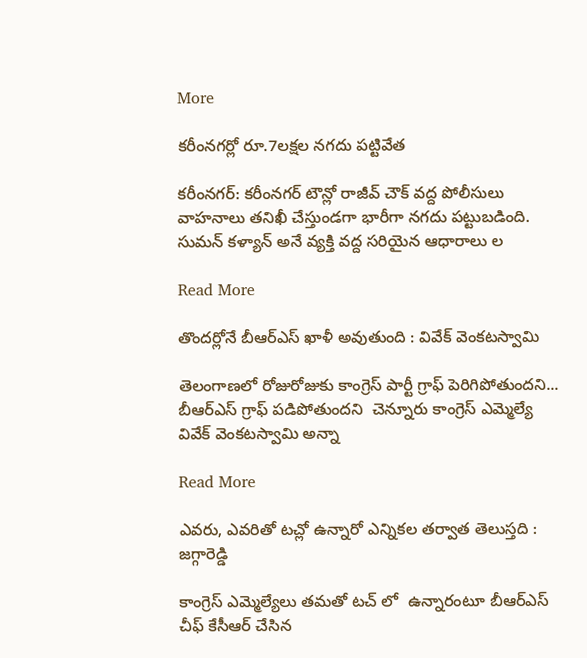More

కరీంనగర్లో రూ.7లక్షల నగదు పట్టివేత

కరీంనగర్: కరీంనగర్ టౌన్లో రాజీవ్ చౌక్ వద్ద పోలీసులు వాహనాలు తనిఖీ చేస్తుండగా భారీగా నగదు పట్టుబడింది. సుమన్ కళ్యాన్ అనే వ్యక్తి వద్ద సరియైన ఆధారాలు ల

Read More

తొందర్లోనే బీఆర్ఎస్ ఖాళీ అవుతుంది : వివేక్ వెంకటస్వామి

తెలంగాణలో రోజురోజుకు కాంగ్రెస్ పార్టీ గ్రాఫ్ పెరిగిపోతుందని... బీఆర్ఎస్ గ్రాఫ్ పడిపోతుందని  చెన్నూరు కాంగ్రెస్ ఎమ్మెల్యే వివేక్ వెంకటస్వామి అన్నా

Read More

ఎవరు, ఎవరితో టచ్లో ఉన్నారో ఎన్నికల తర్వాత తెలుస్తది : జగ్గారెడ్డి

కాంగ్రెస్ ఎమ్మెల్యేలు తమతో టచ్ లో  ఉన్నారంటూ బీఆర్ఎస్ చీఫ్ కేసీఆర్ చేసిన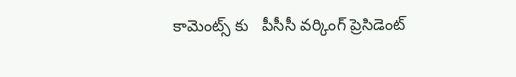కామెంట్స్ కు   పీసీసీ వర్కింగ్ ప్రెసిడెంట్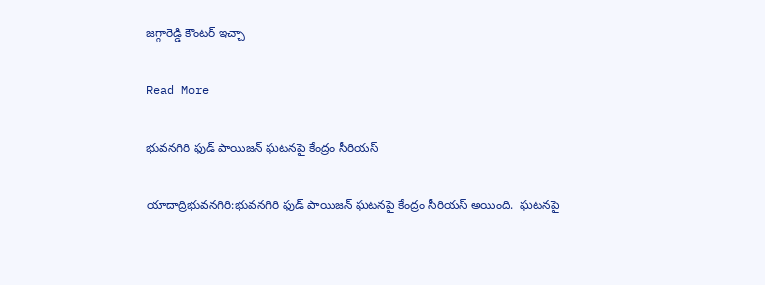జగ్గారెడ్డి కౌంటర్ ఇచ్చా

Read More

భువనగిరి ఫుడ్ పాయిజన్ ఘటనపై కేంద్రం సీరియస్

యాదాద్రిభువనగిరి:భువనగిరి ఫుడ్ పాయిజన్ ఘటనపై కేంద్రం సీరియస్ అయింది.  ఘటనపై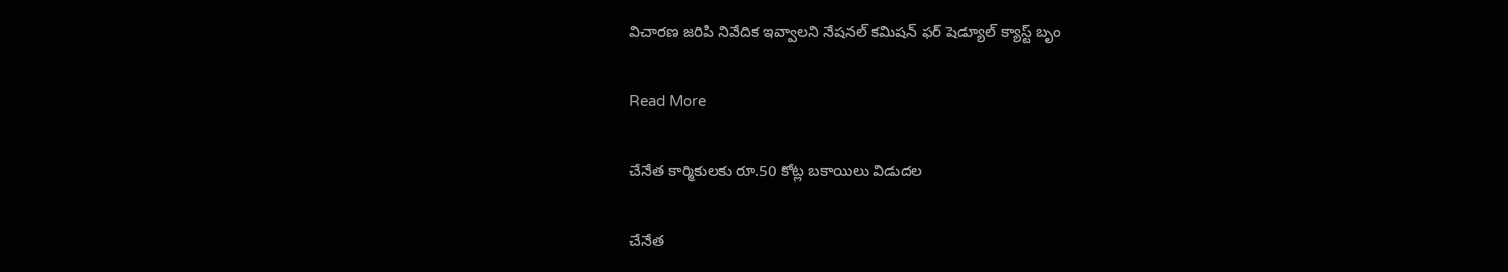విచారణ జరిపి నివేదిక ఇవ్వాలని నేషనల్ కమిషన్ ఫర్ షెడ్యూల్ క్యాస్ట్ బృం

Read More

చేనేత కార్మికులకు రూ.50 కోట్ల బకాయిలు విడుదల

చేనేత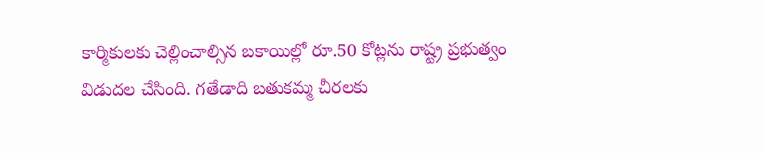కార్మికులకు చెల్లించాల్సిన బకాయిల్లో రూ.50 కోట్లను రాష్ట్ర ప్రభుత్వం విడుదల చేసింది. గతేడాది బతుకమ్మ చీరలకు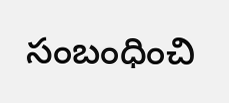సంబంధించి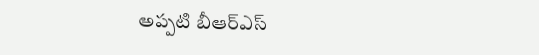అప్పటి బీఆర్ఎస్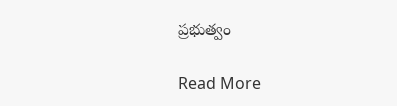ప్రభుత్వం

Read More